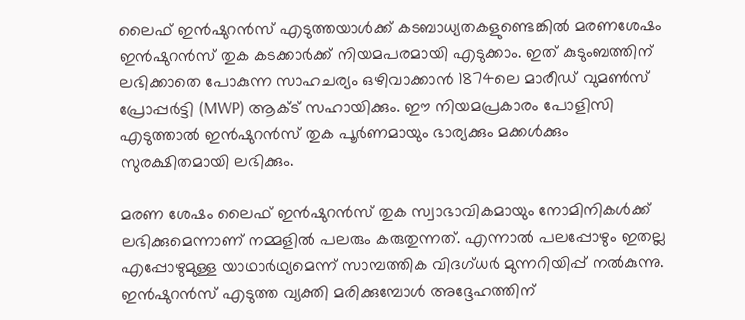ലൈഫ് ഇന്‍ഷുറന്‍സ് എടുത്തയാള്‍ക്ക് കടബാധ്യതകളുണ്ടെങ്കില്‍ മരണശേഷം ഇന്‍ഷുറന്‍സ് തുക കടക്കാര്‍ക്ക് നിയമപരമായി എടുക്കാം. ഇത് കുടുംബത്തിന് ലഭിക്കാതെ പോകുന്ന സാഹചര്യം ഒഴിവാക്കാന്‍ 1874ലെ മാരീഡ് വുമണ്‍സ് പ്രോപ്പര്‍ട്ടി (MWP) ആക്ട് സഹായിക്കും. ഈ നിയമപ്രകാരം പോളിസി എടുത്താല്‍ ഇന്‍ഷുറന്‍സ് തുക പൂര്‍ണമായും ഭാര്യക്കും മക്കള്‍ക്കും സുരക്ഷിതമായി ലഭിക്കും.

മരണ ശേഷം ലൈഫ് ഇന്‍ഷുറന്‍സ് തുക സ്വാഭാവികമായും നോമിനികള്‍ക്ക് ലഭിക്കുമെന്നാണ് നമ്മളില്‍ പലരും കരുതുന്നത്. എന്നാല്‍ പലപ്പോഴും ഇതല്ല എപ്പോഴുമുള്ള യാഥാര്‍ഥ്യമെന്ന് സാമ്പത്തിക വിദഗ്ധര്‍ മുന്നറിയിപ്പ് നല്‍കുന്നു. ഇന്‍ഷുറന്‍സ് എടുത്ത വ്യക്തി മരിക്കുമ്പോള്‍ അദ്ദേഹത്തിന്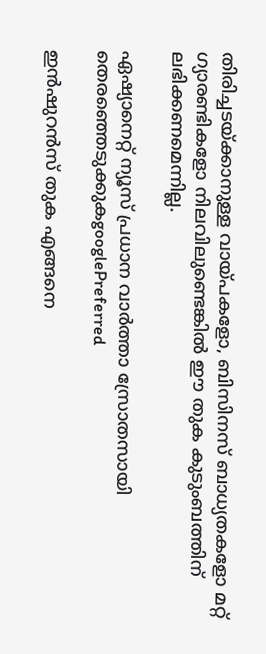തിരിച്ചടയ്ക്കാനുള്ള വായ്പകളോ, ബിസിനസ് ബാധ്യതകളോ മറ്റ് ഗ്യാരണ്ടികളോ നിലവിലുണ്ടെങ്കില്‍ ഈ തുക കുടുംബത്തിന് ലഭിക്കണമെന്നില്ല.

ഏഷ്യാനെറ്റ് ന്യൂസ് പ്രധാന വാർത്താ സ്രോതസായി തെരഞ്ഞെടുക്കുകgooglePreferred

ഇന്‍ഷുറന്‍സ് തുക എങ്ങനെ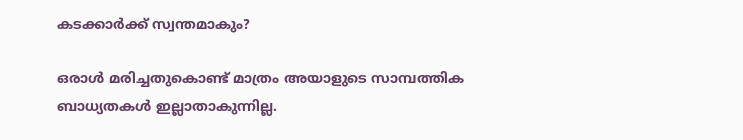കടക്കാര്‍ക്ക് സ്വന്തമാകും?

ഒരാള്‍ മരിച്ചതുകൊണ്ട് മാത്രം അയാളുടെ സാമ്പത്തിക ബാധ്യതകള്‍ ഇല്ലാതാകുന്നില്ല.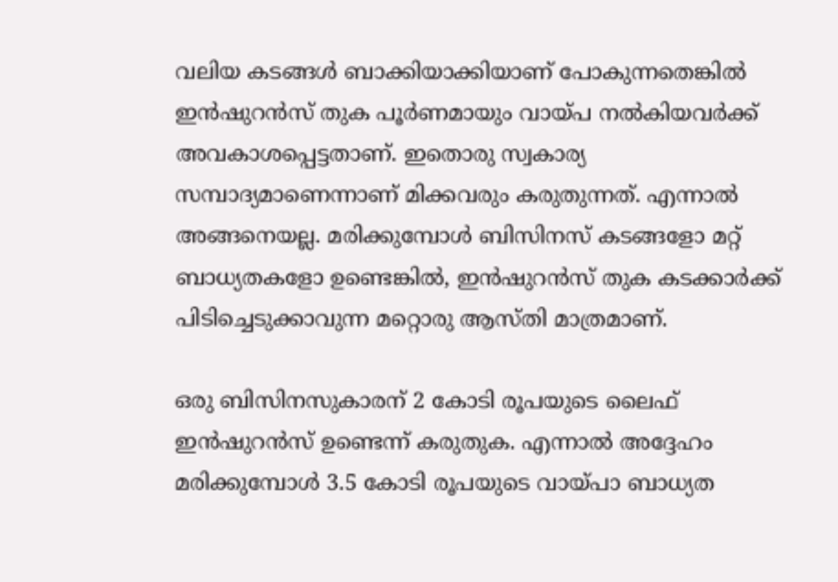വലിയ കടങ്ങള്‍ ബാക്കിയാക്കിയാണ് പോകുന്നതെങ്കില്‍ ഇന്‍ഷുറന്‍സ് തുക പൂര്‍ണമായും വായ്പ നല്‍കിയവര്‍ക്ക് അവകാശപ്പെട്ടതാണ്. ഇതൊരു സ്വകാര്യ സമ്പാദ്യമാണെന്നാണ് മിക്കവരും കരുതുന്നത്. എന്നാല്‍ അങ്ങനെയല്ല. മരിക്കുമ്പോള്‍ ബിസിനസ് കടങ്ങളോ മറ്റ് ബാധ്യതകളോ ഉണ്ടെങ്കില്‍, ഇന്‍ഷുറന്‍സ് തുക കടക്കാര്‍ക്ക് പിടിച്ചെടുക്കാവുന്ന മറ്റൊരു ആസ്തി മാത്രമാണ്.

ഒരു ബിസിനസുകാരന് 2 കോടി രൂപയുടെ ലൈഫ് ഇന്‍ഷുറന്‍സ് ഉണ്ടെന്ന് കരുതുക. എന്നാല്‍ അദ്ദേഹം മരിക്കുമ്പോള്‍ 3.5 കോടി രൂപയുടെ വായ്പാ ബാധ്യത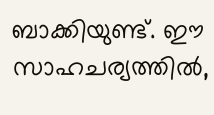ബാക്കിയുണ്ട്. ഈ സാഹചര്യത്തില്‍,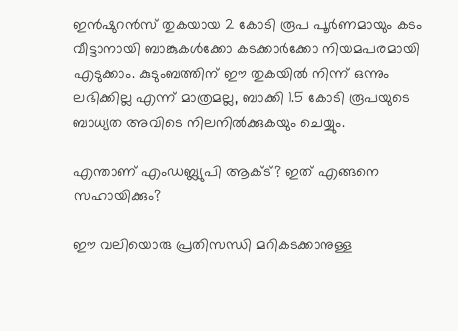ഇന്‍ഷുറന്‍സ് തുകയായ 2 കോടി രൂപ പൂര്‍ണമായും കടം വീട്ടാനായി ബാങ്കുകള്‍ക്കോ കടക്കാര്‍ക്കോ നിയമപരമായി എടുക്കാം. കുടുംബത്തിന് ഈ തുകയില്‍ നിന്ന് ഒന്നും ലഭിക്കില്ല എന്ന് മാത്രമല്ല, ബാക്കി 1.5 കോടി രൂപയുടെ ബാധ്യത അവിടെ നിലനില്‍ക്കുകയും ചെയ്യും.

എന്താണ് എംഡബ്ല്യുപി ആക്ട്? ഇത് എങ്ങനെ സഹായിക്കും?

ഈ വലിയൊരു പ്രതിസന്ധി മറികടക്കാനുള്ള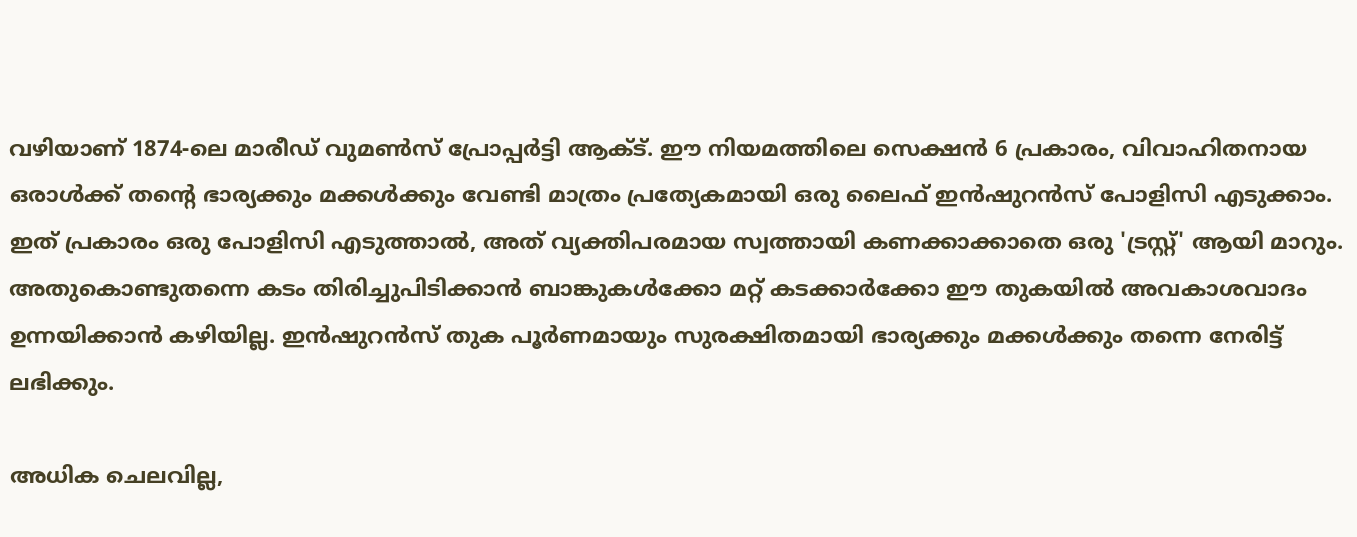വഴിയാണ് 1874-ലെ മാരീഡ് വുമണ്‍സ് പ്രോപ്പര്‍ട്ടി ആക്ട്. ഈ നിയമത്തിലെ സെക്ഷന്‍ 6 പ്രകാരം, വിവാഹിതനായ ഒരാള്‍ക്ക് തന്റെ ഭാര്യക്കും മക്കള്‍ക്കും വേണ്ടി മാത്രം പ്രത്യേകമായി ഒരു ലൈഫ് ഇന്‍ഷുറന്‍സ് പോളിസി എടുക്കാം. ഇത് പ്രകാരം ഒരു പോളിസി എടുത്താല്‍, അത് വ്യക്തിപരമായ സ്വത്തായി കണക്കാക്കാതെ ഒരു 'ട്രസ്റ്റ്' ആയി മാറും. അതുകൊണ്ടുതന്നെ കടം തിരിച്ചുപിടിക്കാന്‍ ബാങ്കുകള്‍ക്കോ മറ്റ് കടക്കാര്‍ക്കോ ഈ തുകയില്‍ അവകാശവാദം ഉന്നയിക്കാന്‍ കഴിയില്ല. ഇന്‍ഷുറന്‍സ് തുക പൂര്‍ണമായും സുരക്ഷിതമായി ഭാര്യക്കും മക്കള്‍ക്കും തന്നെ നേരിട്ട് ലഭിക്കും.

അധിക ചെലവില്ല,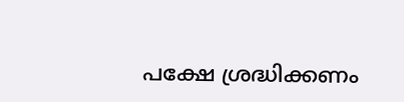പക്ഷേ ശ്രദ്ധിക്കണം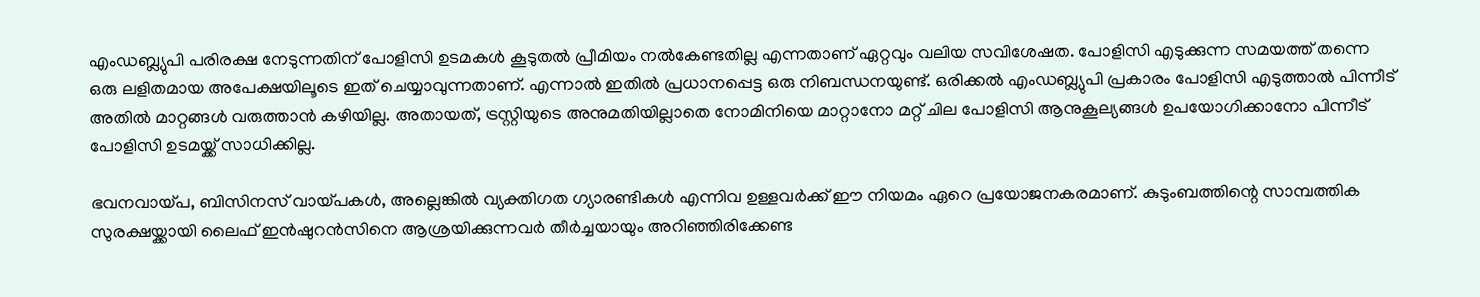എംഡബ്ല്യുപി പരിരക്ഷ നേടുന്നതിന് പോളിസി ഉടമകള്‍ കൂടുതല്‍ പ്രീമിയം നല്‍കേണ്ടതില്ല എന്നതാണ് ഏറ്റവും വലിയ സവിശേഷത. പോളിസി എടുക്കുന്ന സമയത്ത് തന്നെ ഒരു ലളിതമായ അപേക്ഷയിലൂടെ ഇത് ചെയ്യാവുന്നതാണ്. എന്നാല്‍ ഇതില്‍ പ്രധാനപ്പെട്ട ഒരു നിബന്ധനയുണ്ട്. ഒരിക്കല്‍ എംഡബ്ല്യുപി പ്രകാരം പോളിസി എടുത്താല്‍ പിന്നീട് അതില്‍ മാറ്റങ്ങള്‍ വരുത്താന്‍ കഴിയില്ല. അതായത്, ട്രസ്റ്റിയുടെ അനുമതിയില്ലാതെ നോമിനിയെ മാറ്റാനോ മറ്റ് ചില പോളിസി ആനുകൂല്യങ്ങള്‍ ഉപയോഗിക്കാനോ പിന്നീട് പോളിസി ഉടമയ്ക്ക് സാധിക്കില്ല.

ഭവനവായ്പ, ബിസിനസ് വായ്പകള്‍, അല്ലെങ്കില്‍ വ്യക്തിഗത ഗ്യാരണ്ടികള്‍ എന്നിവ ഉള്ളവര്‍ക്ക് ഈ നിയമം ഏറെ പ്രയോജനകരമാണ്. കുടുംബത്തിന്റെ സാമ്പത്തിക സുരക്ഷയ്ക്കായി ലൈഫ് ഇന്‍ഷുറന്‍സിനെ ആശ്രയിക്കുന്നവര്‍ തീര്‍ച്ചയായും അറിഞ്ഞിരിക്കേണ്ട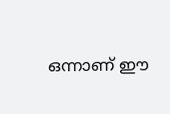ഒന്നാണ് ഈ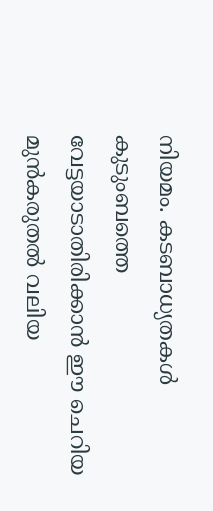നിയമം. കടബാധ്യതകള്‍ കുടുംബത്തെ വേട്ടയാടാതിരിക്കാന്‍ ഈ ചെറിയ മുന്‍കരുതല്‍ വലിയ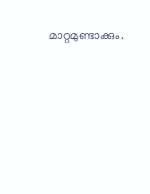മാറ്റമുണ്ടാക്കും.